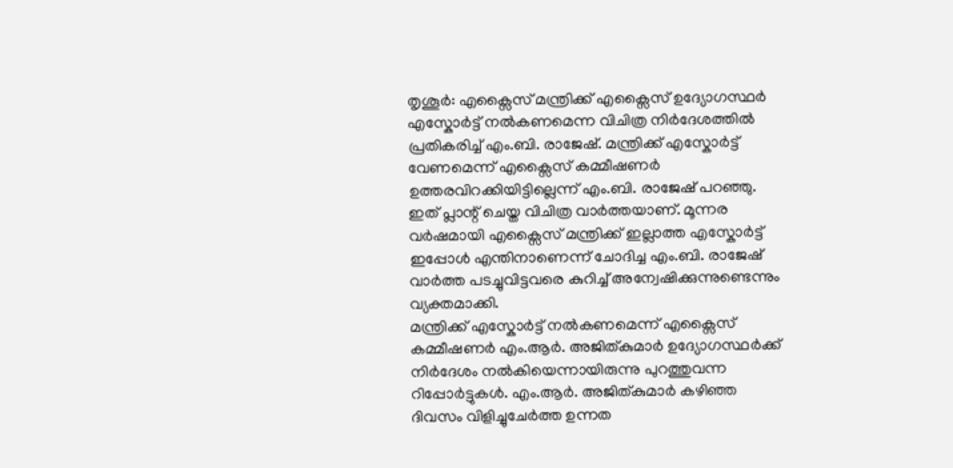തൃശൂർ: എക്സൈസ് മന്ത്രിക്ക് എക്സൈസ് ഉദ്യോഗസ്ഥർ എസ്കോർട്ട് നൽകണമെന്ന വിചിത്ര നിർദേശത്തിൽ പ്രതികരിച്ച് എം.ബി. രാജേഷ്. മന്ത്രിക്ക് എസ്കോർട്ട് വേണമെന്ന് എക്സൈസ് കമ്മീഷണർ ഉത്തരവിറക്കിയിട്ടില്ലെന്ന് എം.ബി. രാജേഷ് പറഞ്ഞു.
ഇത് പ്ലാന്റ് ചെയ്ത വിചിത്ര വാർത്തയാണ്. മൂന്നര വർഷമായി എക്സൈസ് മന്ത്രിക്ക് ഇല്ലാത്ത എസ്കോർട്ട് ഇപ്പോൾ എന്തിനാണെന്ന് ചോദിച്ച എം.ബി. രാജേഷ് വാർത്ത പടച്ചുവിട്ടവരെ കുറിച്ച് അന്വേഷിക്കുന്നുണ്ടെന്നും വ്യക്തമാക്കി.
മന്ത്രിക്ക് എസ്കോർട്ട് നൽകണമെന്ന് എക്സൈസ് കമ്മീഷണർ എം.ആർ. അജിത്കുമാർ ഉദ്യോഗസ്ഥർക്ക് നിർദേശം നൽകിയെന്നായിരുന്നു പുറത്തുവന്ന റിപ്പോർട്ടുകൾ. എം.ആർ. അജിത്കുമാർ കഴിഞ്ഞ ദിവസം വിളിച്ചുചേർത്ത ഉന്നത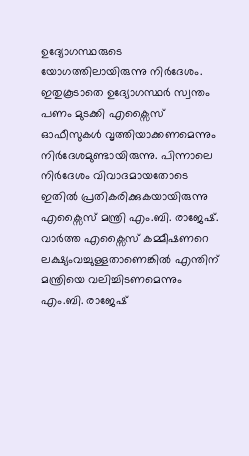ഉദ്യോഗസ്ഥരുടെ യോഗത്തിലായിരുന്നു നിർദേശം.
ഇതുകൂടാതെ ഉദ്യോഗസ്ഥർ സ്വന്തം പണം മുടക്കി എക്സൈസ് ഓഫീസുകൾ വൃത്തിയാക്കണമെന്നും നിർദേശമുണ്ടായിരുന്നു. പിന്നാലെ നിർദേശം വിവാദമായതോടെ ഇതിൽ പ്രതികരിക്കുകയായിരുന്നു എക്സൈസ് മന്ത്രി എം.ബി. രാജേഷ്.
വാർത്ത എക്സൈസ് കമ്മീഷണറെ ലക്ഷ്യംവച്ചുള്ളതാണെങ്കിൽ എന്തിന് മന്ത്രിയെ വലിച്ചിടണമെന്നും എം.ബി. രാജേഷ്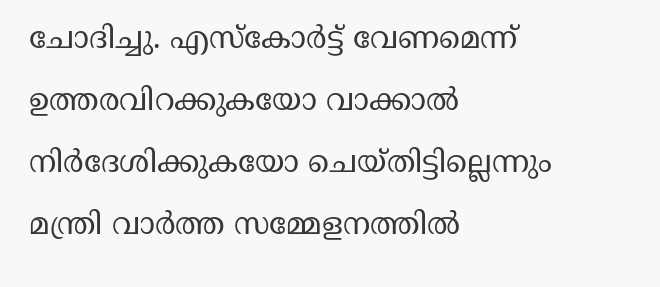ചോദിച്ചു. എസ്കോർട്ട് വേണമെന്ന് ഉത്തരവിറക്കുകയോ വാക്കാൽ നിർദേശിക്കുകയോ ചെയ്തിട്ടില്ലെന്നും മന്ത്രി വാർത്ത സമ്മേളനത്തിൽ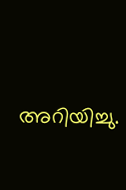അറിയിച്ചു.